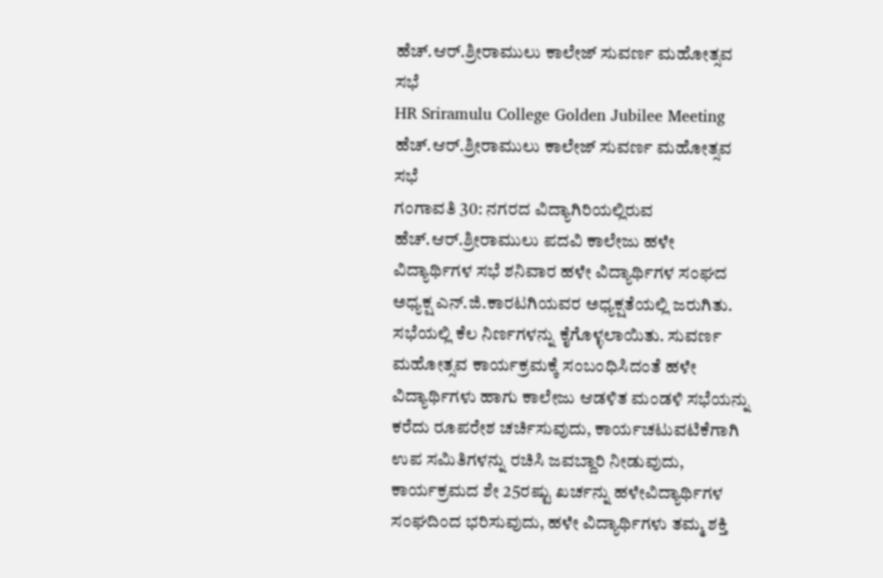ಹೆಚ್.ಆರ್.ಶ್ರೀರಾಮುಲು ಕಾಲೇಜ್ ಸುವರ್ಣ ಮಹೋತ್ಸವ ಸಭೆ
HR Sriramulu College Golden Jubilee Meeting
ಹೆಚ್.ಆರ್.ಶ್ರೀರಾಮುಲು ಕಾಲೇಜ್ ಸುವರ್ಣ ಮಹೋತ್ಸವ ಸಭೆ
ಗಂಗಾವತಿ 30: ನಗರದ ವಿದ್ಯಾಗಿರಿಯಲ್ಲಿರುವ ಹೆಚ್.ಆರ್.ಶ್ರೀರಾಮುಲು ಪದವಿ ಕಾಲೇಜು ಹಳೇ ವಿದ್ಯಾರ್ಥಿಗಳ ಸಭೆ ಶನಿವಾರ ಹಳೇ ವಿದ್ಯಾರ್ಥಿಗಳ ಸಂಘದ ಅಧ್ಯಕ್ಷ ಎನ್.ಜಿ.ಕಾರಟಗಿಯವರ ಅಧ್ಯಕ್ಷತೆಯಲ್ಲಿ ಜರುಗಿತು. ಸಭೆಯಲ್ಲಿ ಕೆಲ ನಿರ್ಣಗಳನ್ನು ಕೈಗೊಳ್ಳಲಾಯಿತು. ಸುವರ್ಣ ಮಹೋತ್ಸವ ಕಾರ್ಯಕ್ರಮಕ್ಕೆ ಸಂಬಂಧಿಸಿದಂತೆ ಹಳೇ ವಿದ್ಯಾರ್ಥಿಗಳು ಹಾಗು ಕಾಲೇಜು ಆಡಳಿತ ಮಂಡಳಿ ಸಭೆಯನ್ನು ಕರೆದು ರೂಪರೇಶ ಚರ್ಚಿಸುವುದು, ಕಾರ್ಯಚಟುವಟಿಕೆಗಾಗಿ ಉಪ ಸಮಿತಿಗಳನ್ನು ರಚಿಸಿ ಜವಬ್ದಾರಿ ನೀಡುವುದು, ಕಾರ್ಯಕ್ರಮದ ಶೇ 25ರಷ್ಟು ಖರ್ಚನ್ನು ಹಳೇವಿದ್ಯಾರ್ಥಿಗಳ ಸಂಘದಿಂದ ಭರಿಸುವುದು, ಹಳೇ ವಿದ್ಯಾರ್ಥಿಗಳು ತಮ್ಮ ಶಕ್ತಿ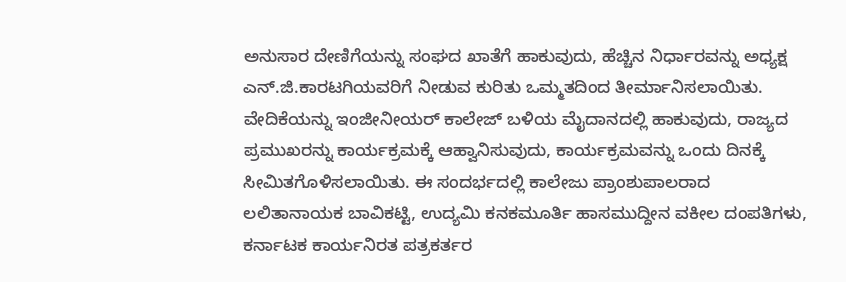ಅನುಸಾರ ದೇಣಿಗೆಯನ್ನು ಸಂಘದ ಖಾತೆಗೆ ಹಾಕುವುದು, ಹೆಚ್ಚಿನ ನಿರ್ಧಾರವನ್ನು ಅಧ್ಯಕ್ಷ ಎನ್.ಜಿ.ಕಾರಟಗಿಯವರಿಗೆ ನೀಡುವ ಕುರಿತು ಒಮ್ಮತದಿಂದ ತೀರ್ಮಾನಿಸಲಾಯಿತು.
ವೇದಿಕೆಯನ್ನು ಇಂಜೀನೀಯರ್ ಕಾಲೇಜ್ ಬಳಿಯ ಮೈದಾನದಲ್ಲಿ ಹಾಕುವುದು, ರಾಜ್ಯದ ಪ್ರಮುಖರನ್ನು ಕಾರ್ಯಕ್ರಮಕ್ಕೆ ಆಹ್ವಾನಿಸುವುದು, ಕಾರ್ಯಕ್ರಮವನ್ನು ಒಂದು ದಿನಕ್ಕೆ ಸೀಮಿತಗೊಳಿಸಲಾಯಿತು. ಈ ಸಂದರ್ಭದಲ್ಲಿ ಕಾಲೇಜು ಪ್ರಾಂಶುಪಾಲರಾದ ಲಲಿತಾನಾಯಕ ಬಾವಿಕಟ್ಟಿ, ಉದ್ಯಮಿ ಕನಕಮೂರ್ತಿ ಹಾಸಮುದ್ದೀನ ವಕೀಲ ದಂಪತಿಗಳು, ಕರ್ನಾಟಕ ಕಾರ್ಯನಿರತ ಪತ್ರಕರ್ತರ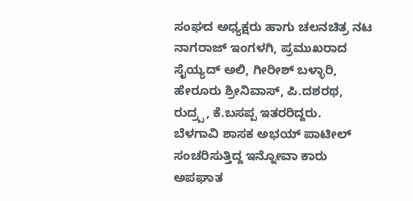ಸಂಘದ ಅಧ್ಯಕ್ಷರು ಹಾಗು ಚಲನಚಿತ್ರ ನಟ ನಾಗರಾಜ್ ಇಂಗಳಗಿ, ಪ್ರಮುಖರಾದ ಸೈಯ್ಯದ್ ಅಲಿ, ಗೀರೀಶ್ ಬಳ್ಳಾರಿ, ಹೇರೂರು ಶ್ರೀನಿವಾಸ್, ಪಿ.ದಶರಥ, ರುದ್ರ್ಪ, ಕೆ.ಬಸಪ್ಪ ಇತರರಿದ್ದರು.
ಬೆಳಗಾವಿ ಶಾಸಕ ಅಭಯ್ ಪಾಟೀಲ್ ಸಂಚರಿಸುತ್ತಿದ್ದ ಇನ್ನೋವಾ ಕಾರು ಅಪಘಾತ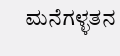ಮನೆಗಳ್ಳತನ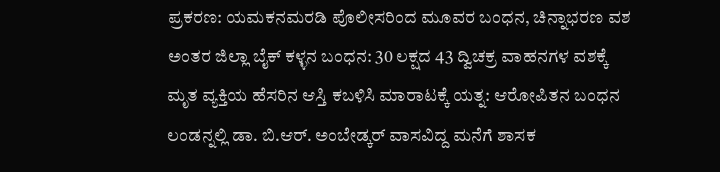ಪ್ರಕರಣ: ಯಮಕನಮರಡಿ ಪೊಲೀಸರಿಂದ ಮೂವರ ಬಂಧನ, ಚಿನ್ನಾಭರಣ ವಶ
ಅಂತರ ಜಿಲ್ಲಾ ಬೈಕ್ ಕಳ್ಳನ ಬಂಧನ: 30 ಲಕ್ಷದ 43 ದ್ವಿಚಕ್ರ ವಾಹನಗಳ ವಶಕ್ಕೆ
ಮೃತ ವ್ಯಕ್ತಿಯ ಹೆಸರಿನ ಆಸ್ತಿ ಕಬಳಿಸಿ ಮಾರಾಟಕ್ಕೆ ಯತ್ನ: ಆರೋಪಿತನ ಬಂಧನ
ಲಂಡನ್ನಲ್ಲಿ ಡಾ. ಬಿ.ಆರ್. ಅಂಬೇಡ್ಕರ್ ವಾಸವಿದ್ದ ಮನೆಗೆ ಶಾಸಕ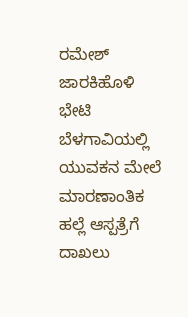ರಮೇಶ್ ಜಾರಕಿಹೊಳಿ ಭೇಟಿ
ಬೆಳಗಾವಿಯಲ್ಲಿ ಯುವಕನ ಮೇಲೆ ಮಾರಣಾಂತಿಕ ಹಲ್ಲೆ ಆಸ್ಪತ್ರೆಗೆ ದಾಖಲು